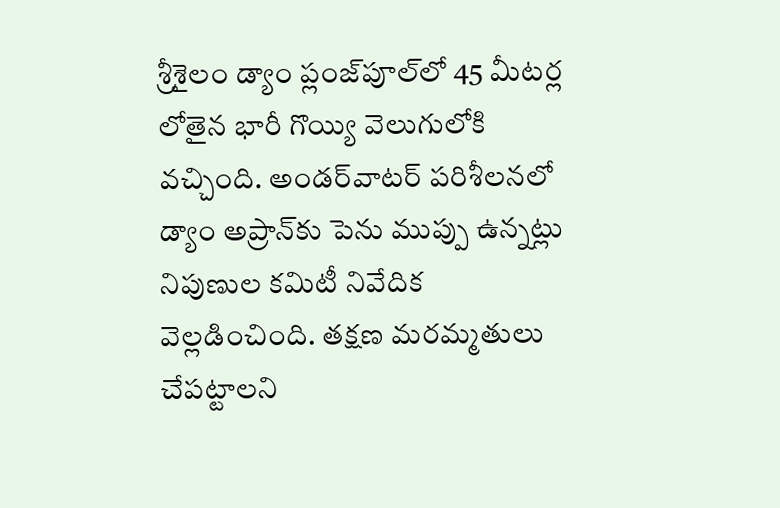శ్రీశైలం డ్యాం ప్లంజ్‌పూల్‌లో 45 మీటర్ల లోతైన భారీ గొయ్యి వెలుగులోకి వచ్చింది. అండర్‌వాటర్‌ పరిశీలనలో డ్యాం అప్రాన్‌కు పెను ముప్పు ఉన్నట్లు నిపుణుల కమిటీ నివేదిక వెల్లడించింది. తక్షణ మరమ్మతులు చేపట్టాలని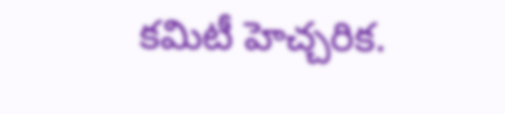కమిటీ హెచ్చరిక.